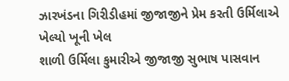ઝારખંડના ગિરીડીહમાં જીજાજીને પ્રેમ કરતી ઉર્મિલાએ ખેલ્યો ખૂની ખેલ
શાળી ઉર્મિલા કુમારીએ જીજાજી સુભાષ પાસવાન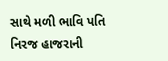સાથે મળી ભાવિ પતિ નિરજ હાજરાની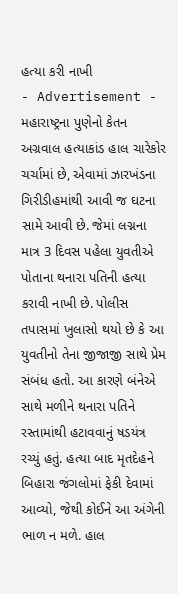હત્યા કરી નાખી
- Advertisement -
મહારાષ્ટ્રના પુણેનો કેતન અગ્રવાલ હત્યાકાંડ હાલ ચારેકોર ચર્ચામાં છે, એવામાં ઝારખંડના ગિરીડીહમાંથી આવી જ ઘટના સામે આવી છે. જેમાં લગ્નના માત્ર 3 દિવસ પહેલા યુવતીએ પોતાના થનારા પતિની હત્યા કરાવી નાખી છે. પોલીસ તપાસમાં ખુલાસો થયો છે કે આ યુવતીનો તેના જીજાજી સાથે પ્રેમ સંબંધ હતો. આ કારણે બંનેએ સાથે મળીને થનારા પતિને રસ્તામાંથી હટાવવાનું ષડયંત્ર રચ્યું હતું. હત્યા બાદ મૃતદેહને બિહારા જંગલોમાં ફેકી દેવામાં આવ્યો, જેથી કોઈને આ અંગેની ભાળ ન મળે. હાલ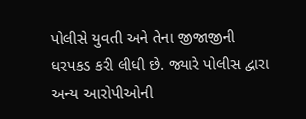પોલીસે યુવતી અને તેના જીજાજીની ધરપકડ કરી લીધી છે. જ્યારે પોલીસ દ્વારા અન્ય આરોપીઓની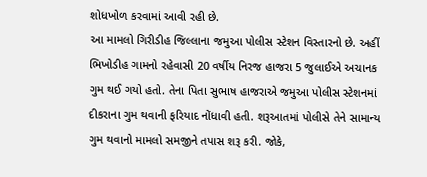શોધખોળ કરવામાં આવી રહી છે.
આ મામલો ગિરીડીહ જિલ્લાના જમુઆ પોલીસ સ્ટેશન વિસ્તારનો છે. અહીં ભિખોડીહ ગામનો રહેવાસી 20 વર્ષીય નિરજ હાજરા 5 જુલાઈએ અચાનક ગુમ થઈ ગયો હતો. તેના પિતા સુભાષ હાજરાએ જમુઆ પોલીસ સ્ટેશનમાં દીકરાના ગુમ થવાની ફરિયાદ નોંધાવી હતી. શરૂઆતમાં પોલીસે તેને સામાન્ય ગુમ થવાનો મામલો સમજીને તપાસ શરૂ કરી. જોકે,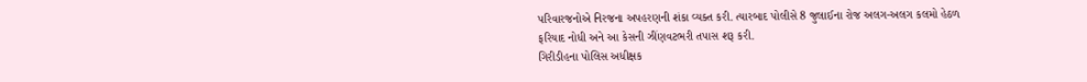પરિવારજનોએ નિરજના અપહરણની શંકા વ્યક્ત કરી. ત્યારબાદ પોલીસે 8 જુલાઈના રોજ અલગ-અલગ કલમો હેઠળ ફરિયાદ નોધી અને આ કેસની ઝીંણવટભરી તપાસ શરૂ કરી.
ગિરીડીહના પોલિસ અધીક્ષક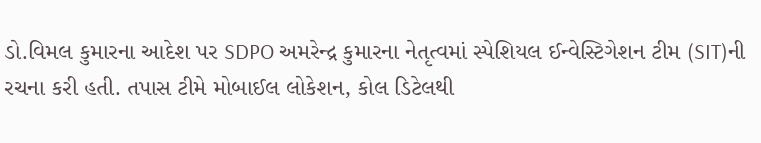ડો.વિમલ કુમારના આદેશ પર SDPO અમરેન્દ્ર કુમારના નેતૃત્વમાં સ્પેશિયલ ઈન્વેસ્ટિગેશન ટીમ (SIT)ની રચના કરી હતી. તપાસ ટીમે મોબાઈલ લોકેશન, કોલ ડિટેલથી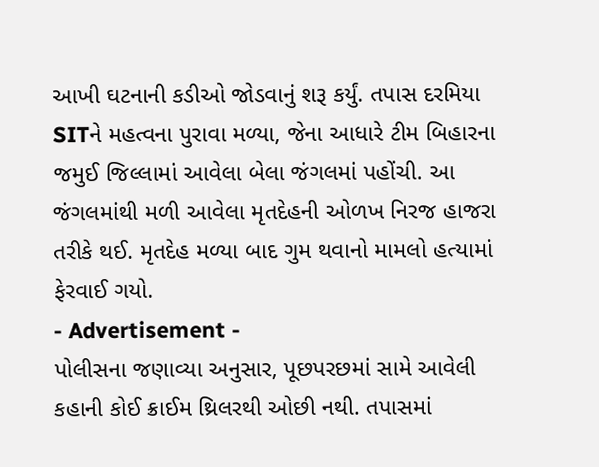આખી ઘટનાની કડીઓ જોડવાનું શરૂ કર્યું. તપાસ દરમિયા SITને મહત્વના પુરાવા મળ્યા, જેના આધારે ટીમ બિહારના જમુઈ જિલ્લામાં આવેલા બેલા જંગલમાં પહોંચી. આ જંગલમાંથી મળી આવેલા મૃતદેહની ઓળખ નિરજ હાજરા તરીકે થઈ. મૃતદેહ મળ્યા બાદ ગુમ થવાનો મામલો હત્યામાં ફેરવાઈ ગયો.
- Advertisement -
પોલીસના જણાવ્યા અનુસાર, પૂછપરછમાં સામે આવેલી કહાની કોઈ ક્રાઈમ થ્રિલરથી ઓછી નથી. તપાસમાં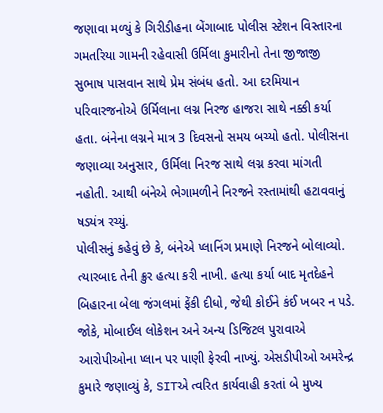જણાવા મળ્યું કે ગિરીડીહના બેંગાબાદ પોલીસ સ્ટેશન વિસ્તારના ગમતરિયા ગામની રહેવાસી ઉર્મિલા કુમારીનો તેના જીજાજી સુભાષ પાસવાન સાથે પ્રેમ સંબંધ હતો. આ દરમિયાન પરિવારજનોએ ઉર્મિલાના લગ્ન નિરજ હાજરા સાથે નક્કી કર્યા હતા. બંનેના લગ્નને માત્ર 3 દિવસનો સમય બચ્યો હતો. પોલીસના જણાવ્યા અનુસાર, ઉર્મિલા નિરજ સાથે લગ્ન કરવા માંગતી નહોતી. આથી બંનેએ ભેગામળીને નિરજને રસ્તામાંથી હટાવવાનું ષડયંત્ર રચ્યું.
પોલીસનું કહેવું છે કે, બંનેએ પ્લાનિંગ પ્રમાણે નિરજને બોલાવ્યો. ત્યારબાદ તેની ક્રુર હત્યા કરી નાખી. હત્યા કર્યા બાદ મૃતદેહને બિહારના બેલા જંગલમાં ફેંકી દીધો, જેથી કોઈને કંઈ ખબર ન પડે. જોકે, મોબાઈલ લોકેશન અને અન્ય ડિજિટલ પુરાવાએ આરોપીઓના પ્લાન પર પાણી ફેરવી નાખ્યું. એસડીપીઓ અમરેન્દ્ર કુમારે જણાવ્યું કે, SITએ ત્વરિત કાર્યવાહી કરતાં બે મુખ્ય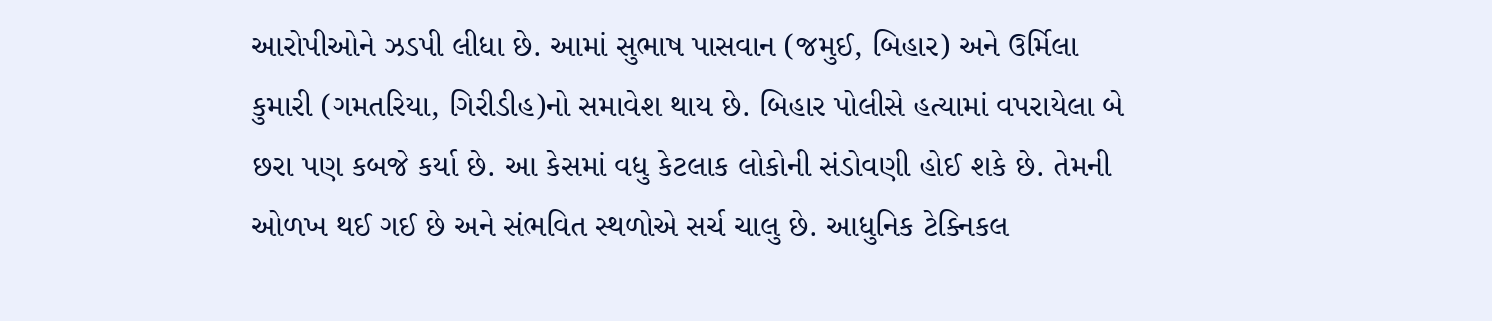આરોપીઓને ઝડપી લીધા છે. આમાં સુભાષ પાસવાન (જમુઈ, બિહાર) અને ઉર્મિલા કુમારી (ગમતરિયા, ગિરીડીહ)નો સમાવેશ થાય છે. બિહાર પોલીસે હત્યામાં વપરાયેલા બે છરા પણ કબજે કર્યા છે. આ કેસમાં વધુ કેટલાક લોકોની સંડોવણી હોઈ શકે છે. તેમની ઓળખ થઈ ગઈ છે અને સંભવિત સ્થળોએ સર્ચ ચાલુ છે. આધુનિક ટેક્નિકલ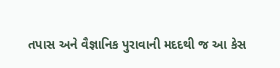તપાસ અને વૈજ્ઞાનિક પુરાવાની મદદથી જ આ કેસ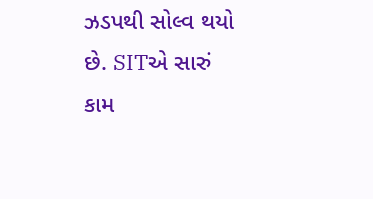ઝડપથી સોલ્વ થયો છે. SITએ સારું કામ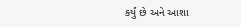કર્યું છે અને આશા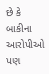છે કે બાકીના આરોપીઓ પણ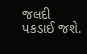જલદી પકડાઈ જશે.